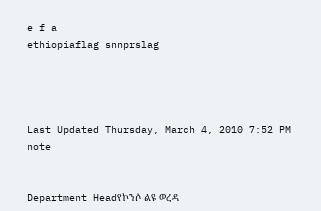e f a
ethiopiaflag snnprslag




Last Updated Thursday, March 4, 2010 7:52 PM
note


Department Headየኮንሶ ልዩ ወረዳ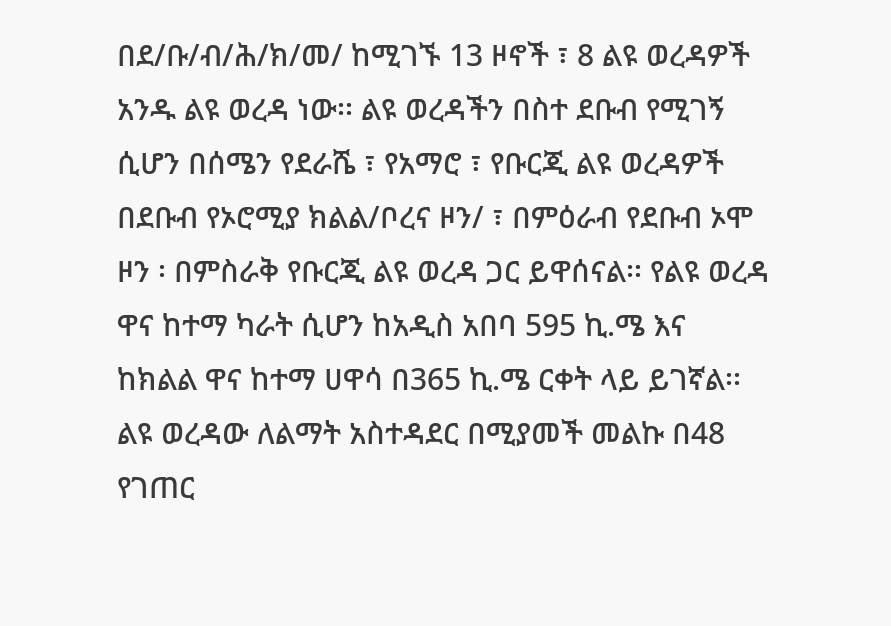በደ/ቡ/ብ/ሕ/ክ/መ/ ከሚገኙ 13 ዞኖች ፣ 8 ልዩ ወረዳዎች አንዱ ልዩ ወረዳ ነው፡፡ ልዩ ወረዳችን በስተ ደቡብ የሚገኝ ሲሆን በሰሜን የደራሼ ፣ የአማሮ ፣ የቡርጂ ልዩ ወረዳዎች በደቡብ የኦሮሚያ ክልል/ቦረና ዞን/ ፣ በምዕራብ የደቡብ ኦሞ ዞን ፡ በምስራቅ የቡርጂ ልዩ ወረዳ ጋር ይዋሰናል፡፡ የልዩ ወረዳ ዋና ከተማ ካራት ሲሆን ከአዲስ አበባ 595 ኪ.ሜ እና ከክልል ዋና ከተማ ሀዋሳ በ365 ኪ.ሜ ርቀት ላይ ይገኛል፡፡ ልዩ ወረዳው ለልማት አስተዳደር በሚያመች መልኩ በ48 የገጠር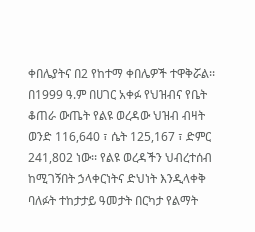ቀበሌያትና በ2 የከተማ ቀበሌዎች ተዋቅሯል፡፡ በ1999 ዓ.ም በሀገር አቀፉ የህዝብና የቤት ቆጠራ ውጤት የልዩ ወረዳው ህዝብ ብዛት ወንድ 116,640 ፣ ሴት 125,167 ፣ ድምር 241,802 ነው፡፡ የልዩ ወረዳችን ህብረተሰብ ከሚገኝበት ኃላቀርነትና ድህነት እንዲላቀቅ ባለፉት ተከታታይ ዓመታት በርካታ የልማት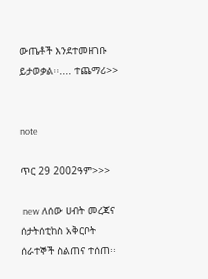ውጤቶች እንደተመዘገቡ ይታወቃል፡፡.... ተጨማሪ>>


note

ጥር 29 2002ዓም>>>

 new ለሰው ሀብት መረጃና ሰታትሰቲከስ አቅርቦት ሰራተኞች ስልጠና ተሰጠ፡፡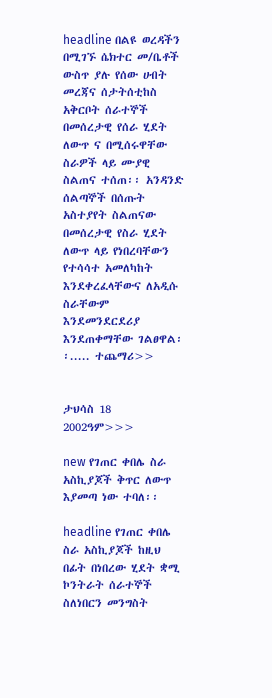headline በልዩ ወረዳችን በሚገኙ ሴክተር መ/ቤቶች ውስጥ ያሉ የሰው ሀብት መረጃና ሰታትሰቲከስ አቅርቦት ሰራተኞች በመሰረታዊ የሰራ ሂደት ለውጥ ና በሚሰሩዋቸው ስራዎች ላይ ሙያዊ ስልጠና ተሰጠ፡፡ አንዳንድ ሰልጣኞች በሰጡት አስተያየት ስልጠናው በመሰረታዊ የስራ ሂደት ለውጥ ላይ የነበረባቸውን የተሳሳተ አመለካከት እንደቀረፈላቸውና ለአዲሱ ስራቸውም እንደመንደርደሪያ እንደጠቀማቸው ገልፀዋል፡፡..... ተጨማሪ>>


ታህሳስ 18 2002ዓም>>>

new የገጠር ቀበሌ ስራ አስኪያጆች ቅጥር ለውጥ እያመጣ ነው ተባለ፡፡

headline የገጠር ቀበሌ ስራ አስኪያጆች ከዚህ በፊት በነበረው ሂደት ቋሚ ኮንትራት ሰራተኞች ስለነበርን መንግስት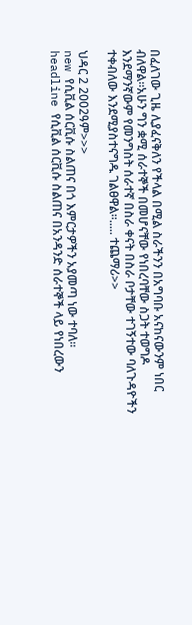በፈለገው ጊዜ ሊያፈናቅለን የችላል በሚል ስራችንን በአግባቡ አናከናውንም ነበር ብለዋል፡፡አሁን ግን ቋሚ ሰራተኞች በመሆናቸው የነበረባቸው ስጋት ተወግዶ እንደማንኛውም የመንግስት ሰራተኛ በስራ ቀናት በስራ ቦታቸው ተገኝተው ባለጉዳዮችን ተቀብለው እንደሚያስተናግዱ ገልፀዋል፡፡..... ተጨማሪ>>

ህዳር 2 2002ዓም>>>
new የሲቪል ሰርቪሱ ስልጠና በጎ እምርታዎችን አያመጣ ነው ተባለ፡፡
headline የሲቪል ሰርቪሱ ስልጠና በአንዳንድ ሰራተኞች ላይ የነበረውን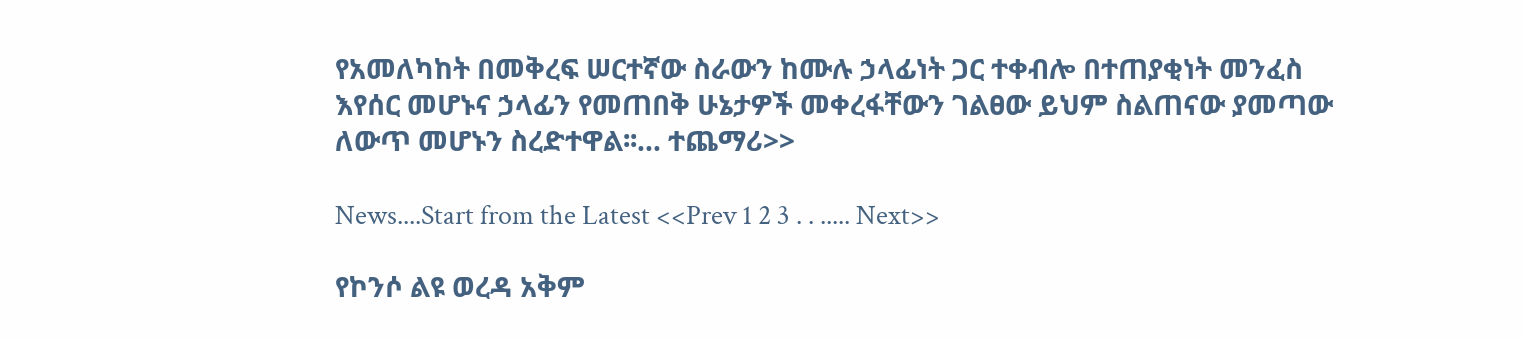የአመለካከት በመቅረፍ ሠርተኛው ስራውን ከሙሉ ኃላፊነት ጋር ተቀብሎ በተጠያቂነት መንፈስ እየሰር መሆኑና ኃላፊን የመጠበቅ ሁኔታዎች መቀረፋቸውን ገልፀው ይህም ስልጠናው ያመጣው ለውጥ መሆኑን ስረድተዋል፡፡... ተጨማሪ>>

News....Start from the Latest <<Prev 1 2 3 . . ..... Next>>

የኮንሶ ልዩ ወረዳ አቅም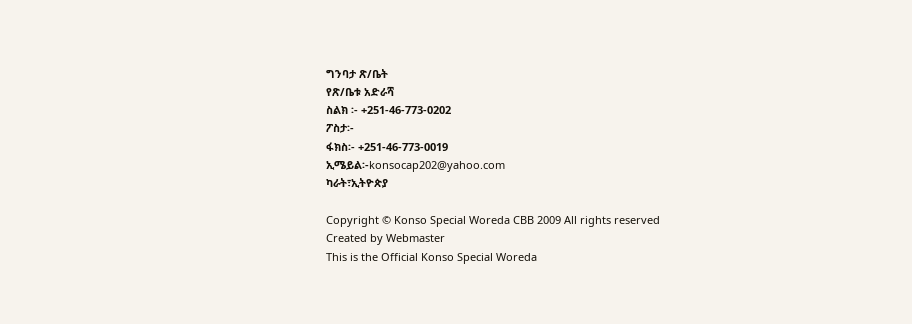ግንባታ ጽ/ቤት
የጽ/ቤቱ አድራሻ
ስልክ ፡- +251-46-773-0202
ፖስታ፡-
ፋክስ፡- +251-46-773-0019
ኢሜይል፡-konsocap202@yahoo.com
ካራት፣ኢትዮጵያ

Copyright © Konso Special Woreda CBB 2009 All rights reserved
Created by Webmaster
This is the Official Konso Special Woreda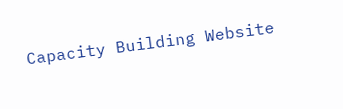Capacity Building Website